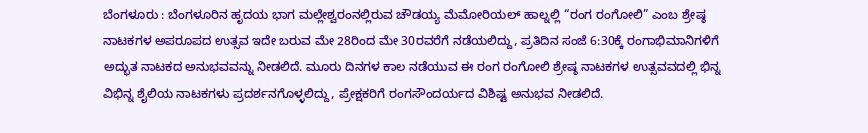ಬೆಂಗಳೂರು : ಬೆಂಗಳೂರಿನ ಹೃದಯ ಭಾಗ ಮಲ್ಲೇಶ್ವರಂನಲ್ಲಿರುವ ಚೌಡಯ್ಯ ಮೆಮೋರಿಯಲ್ ಹಾಲ್ನಲ್ಲಿ “ರಂಗ ರಂಗೋಲಿ” ಎಂಬ ಶ್ರೇಷ್ಠ ನಾಟಕಗಳ ಅಪರೂಪದ ಉತ್ಸವ ಇದೇ ಬರುವ ಮೇ 28ರಿಂದ ಮೇ 30ರವರೆಗೆ ನಡೆಯಲಿದ್ದು, ಪ್ರತಿದಿನ ಸಂಜೆ 6:30ಕ್ಕೆ ರಂಗಾಭಿಮಾನಿಗಳಿಗೆ ಅದ್ಭುತ ನಾಟಕದ ಅನುಭವವನ್ನು ನೀಡಲಿದೆ. ಮೂರು ದಿನಗಳ ಕಾಲ ನಡೆಯುವ ಈ ರಂಗ ರಂಗೋಲಿ ಶ್ರೇಷ್ಠ ನಾಟಕಗಳ ಉತ್ಸವವದಲ್ಲಿ ಭಿನ್ನ ವಿಭಿನ್ನ ಶೈಲಿಯ ನಾಟಕಗಳು ಪ್ರದರ್ಶನಗೊಳ್ಳಲಿದ್ದು, ಪ್ರೇಕ್ಷಕರಿಗೆ ರಂಗಸೌಂದರ್ಯದ ವಿಶಿಷ್ಟ ಅನುಭವ ನೀಡಲಿದೆ.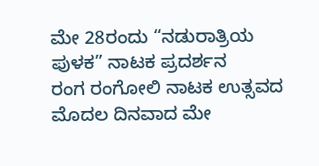ಮೇ 28ರಂದು “ನಡುರಾತ್ರಿಯ ಪುಳಕ” ನಾಟಕ ಪ್ರದರ್ಶನ
ರಂಗ ರಂಗೋಲಿ ನಾಟಕ ಉತ್ಸವದ ಮೊದಲ ದಿನವಾದ ಮೇ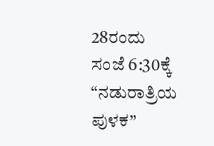28ರಂದು ಸಂಜೆ 6:30ಕ್ಕೆ “ನಡುರಾತ್ರಿಯ ಪುಳಕ”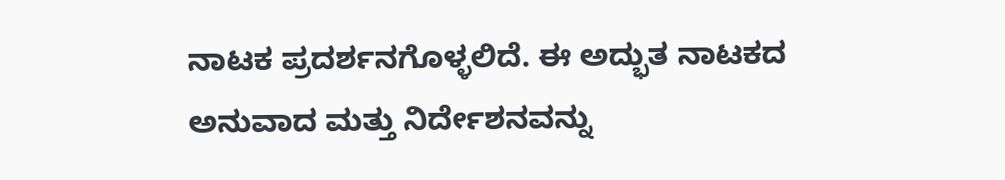ನಾಟಕ ಪ್ರದರ್ಶನಗೊಳ್ಳಲಿದೆ. ಈ ಅದ್ಭುತ ನಾಟಕದ ಅನುವಾದ ಮತ್ತು ನಿರ್ದೇಶನವನ್ನು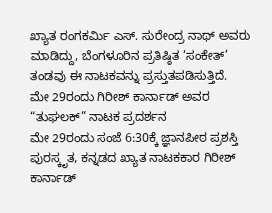ಖ್ಯಾತ ರಂಗಕರ್ಮಿ ಎಸ್. ಸುರೇಂದ್ರ ನಾಥ್ ಅವರು ಮಾಡಿದ್ದು, ಬೆಂಗಳೂರಿನ ಪ್ರತಿಷ್ಠಿತ ‘ಸಂಕೇತ್’ ತಂಡವು ಈ ನಾಟಕವನ್ನು ಪ್ರಸ್ತುತಪಡಿಸುತ್ತಿದೆ.
ಮೇ 29ರಂದು ಗಿರೀಶ್ ಕಾರ್ನಾಡ್ ಅವರ “ತುಘಲಕ್” ನಾಟಕ ಪ್ರದರ್ಶನ
ಮೇ 29ರಂದು ಸಂಜೆ 6:30ಕ್ಕೆ ಜ್ಞಾನಪೀಠ ಪ್ರಶಸ್ತಿ ಪುರಸ್ಕೃತ, ಕನ್ನಡದ ಖ್ಯಾತ ನಾಟಕಕಾರ ಗಿರೀಶ್ ಕಾರ್ನಾಡ್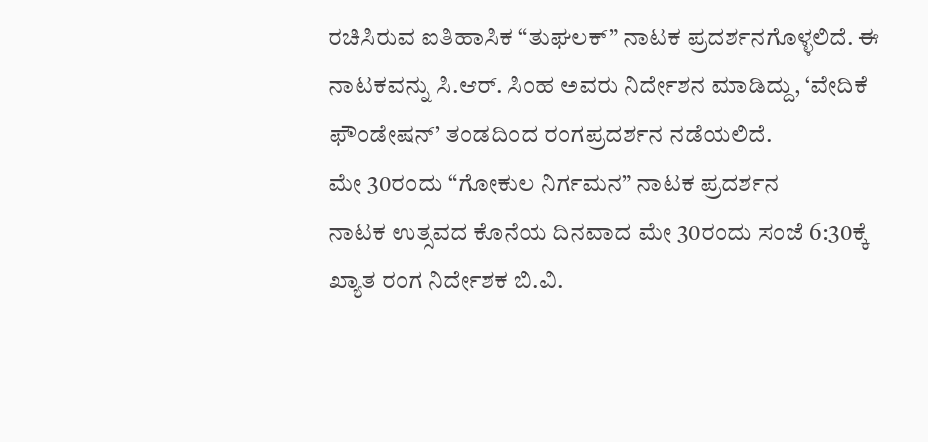ರಚಿಸಿರುವ ಐತಿಹಾಸಿಕ “ತುಘಲಕ್” ನಾಟಕ ಪ್ರದರ್ಶನಗೊಳ್ಳಲಿದೆ. ಈ ನಾಟಕವನ್ನು ಸಿ.ಆರ್. ಸಿಂಹ ಅವರು ನಿರ್ದೇಶನ ಮಾಡಿದ್ದು, ‘ವೇದಿಕೆ ಫೌಂಡೇಷನ್’ ತಂಡದಿಂದ ರಂಗಪ್ರದರ್ಶನ ನಡೆಯಲಿದೆ.
ಮೇ 30ರಂದು “ಗೋಕುಲ ನಿರ್ಗಮನ” ನಾಟಕ ಪ್ರದರ್ಶನ
ನಾಟಕ ಉತ್ಸವದ ಕೊನೆಯ ದಿನವಾದ ಮೇ 30ರಂದು ಸಂಜೆ 6:30ಕ್ಕೆ ಖ್ಯಾತ ರಂಗ ನಿರ್ದೇಶಕ ಬಿ.ವಿ.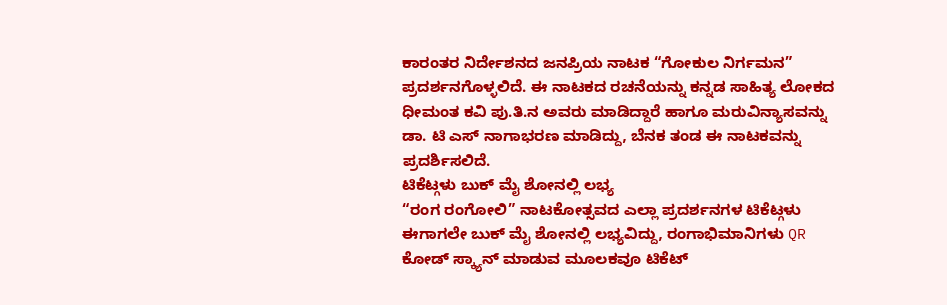ಕಾರಂತರ ನಿರ್ದೇಶನದ ಜನಪ್ರಿಯ ನಾಟಕ “ಗೋಕುಲ ನಿರ್ಗಮನ” ಪ್ರದರ್ಶನಗೊಳ್ಳಲಿದೆ. ಈ ನಾಟಕದ ರಚನೆಯನ್ನು ಕನ್ನಡ ಸಾಹಿತ್ಯ ಲೋಕದ ಧೀಮಂತ ಕವಿ ಪು.ತಿ.ನ ಅವರು ಮಾಡಿದ್ದಾರೆ ಹಾಗೂ ಮರುವಿನ್ಯಾಸವನ್ನು ಡಾ. ಟಿ ಎಸ್ ನಾಗಾಭರಣ ಮಾಡಿದ್ದು, ಬೆನಕ ತಂಡ ಈ ನಾಟಕವನ್ನು ಪ್ರದರ್ಶಿಸಲಿದೆ.
ಟಿಕೆಟ್ಗಳು ಬುಕ್ ಮೈ ಶೋನಲ್ಲಿ ಲಭ್ಯ
“ರಂಗ ರಂಗೋಲಿ” ನಾಟಕೋತ್ಸವದ ಎಲ್ಲಾ ಪ್ರದರ್ಶನಗಳ ಟಿಕೆಟ್ಗಳು ಈಗಾಗಲೇ ಬುಕ್ ಮೈ ಶೋನಲ್ಲಿ ಲಭ್ಯವಿದ್ದು, ರಂಗಾಭಿಮಾನಿಗಳು QR ಕೋಡ್ ಸ್ಕ್ಯಾನ್ ಮಾಡುವ ಮೂಲಕವೂ ಟಿಕೆಟ್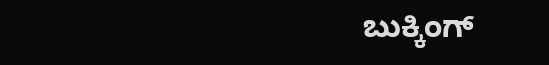ಬುಕ್ಕಿಂಗ್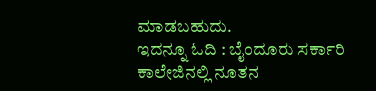ಮಾಡಬಹುದು.
ಇದನ್ನೂ ಓದಿ : ಬೈಂದೂರು ಸರ್ಕಾರಿ ಕಾಲೇಜಿನಲ್ಲಿ ನೂತನ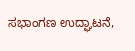ಸಭಾಂಗಣ ಉದ್ಘಾಟನೆ,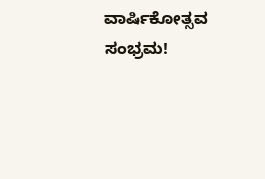ವಾರ್ಷಿಕೋತ್ಸವ ಸಂಭ್ರಮ!